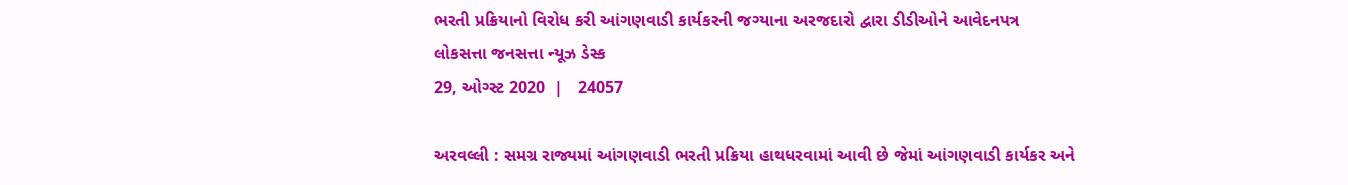ભરતી પ્રક્રિયાનો વિરોધ કરી આંગણવાડી કાર્યકરની જગ્યાના અરજદારો દ્વારા ડીડીઓને આવેદનપત્ર
લોકસત્તા જનસત્તા ન્યૂઝ ડેસ્ક
29, ઓગ્સ્ટ 2020  |   24057

અરવલ્લી : સમગ્ર રાજ્યમાં આંગણવાડી ભરતી પ્રક્રિયા હાથધરવામાં આવી છે જેમાં આંગણવાડી કાર્યકર અને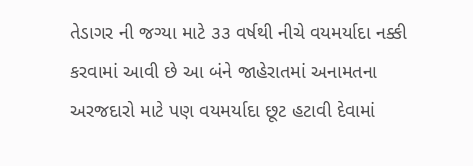તેડાગર ની જગ્યા માટે ૩૩ વર્ષથી નીચે વયમર્યાદા નક્કી કરવામાં આવી છે આ બંને જાહેરાતમાં અનામતના અરજદારો માટે પણ વયમર્યાદા છૂટ હટાવી દેવામાં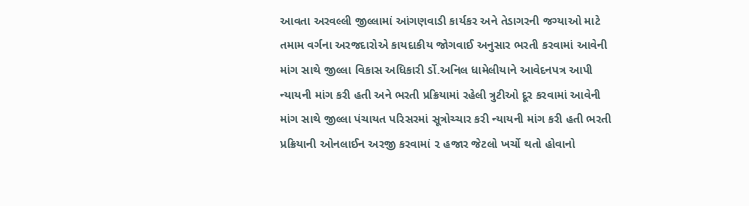આવતા અરવલ્લી જીલ્લામાં આંગણવાડી કાર્યકર અને તેડાગરની જગ્યાઓ માટે તમામ વર્ગના અરજદારોએ કાયદાકીય જોગવાઈ અનુસાર ભરતી કરવામાં આવેની માંગ સાથે જીલ્લા વિકાસ અધિકારી ર્ડો.અનિલ ધામેલીયાને આવેદનપત્ર આપી ન્યાયની માંગ કરી હતી અને ભરતી પ્રક્રિયામાં રહેલી ત્રુટીઓ દૂર કરવામાં આવેની માંગ સાથે જીલ્લા પંચાયત પરિસરમાં સૂત્રોચ્ચાર કરી ન્યાયની માંગ કરી હતી ભરતી પ્રક્રિયાની ઓનલાઈન અરજી કરવામાં ૨ હજાર જેટલો ખર્ચો થતો હોવાનો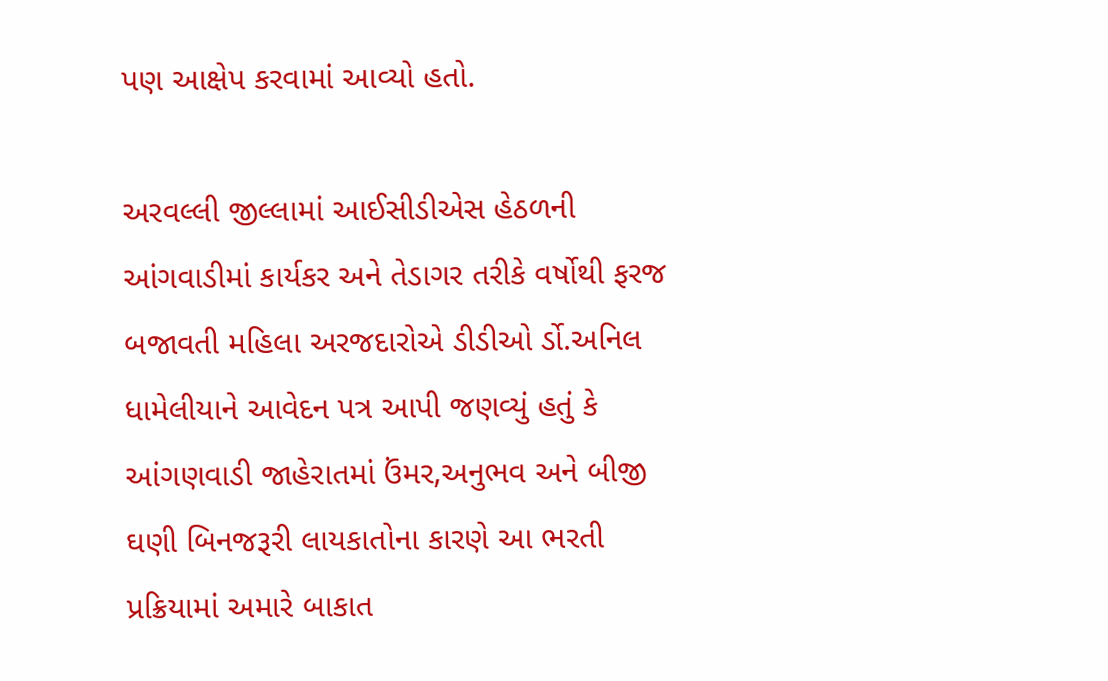પણ આક્ષેપ કરવામાં આવ્યો હતો.

અરવલ્લી જીલ્લામાં આઈસીડીએસ હેઠળની આંગવાડીમાં કાર્યકર અને તેડાગર તરીકે વર્ષોથી ફરજ બજાવતી મહિલા અરજદારોએ ડીડીઓ ર્ડો.અનિલ ધામેલીયાને આવેદન પત્ર આપી જણવ્યું હતું કે આંગણવાડી જાહેરાતમાં ઉંમર,અનુભવ અને બીજી ઘણી બિનજરૂરી લાયકાતોના કારણે આ ભરતી પ્રક્રિયામાં અમારે બાકાત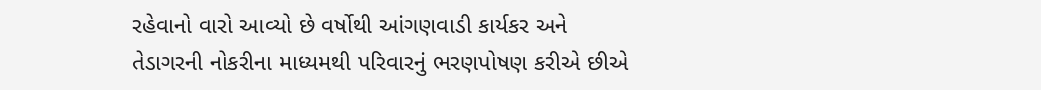રહેવાનો વારો આવ્યો છે વર્ષોથી આંગણવાડી કાર્યકર અને તેડાગરની નોકરીના માધ્યમથી પરિવારનું ભરણપોષણ કરીએ છીએ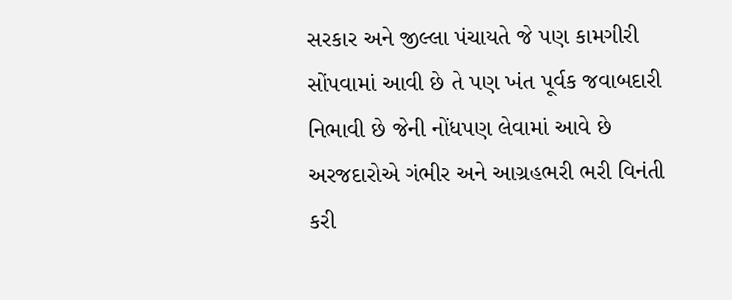સરકાર અને જીલ્લા પંચાયતે જે પણ કામગીરી સોંપવામાં આવી છે તે પણ ખંત પૂર્વક જવાબદારી નિભાવી છે જેની નોંધપણ લેવામાં આવે છે અરજદારોએ ગંભીર અને આગ્રહભરી ભરી વિનંતી કરી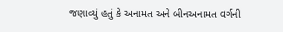જણાવ્યું હતું કે અનામત અને બીનઅનામત વર્ગની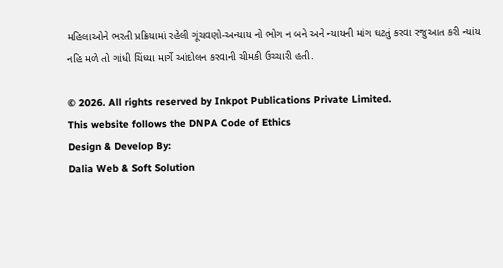મહિલાઓને ભરતી પ્રક્રિયામાં રહેલી ગૂંચવણો-અન્યાય નો ભોગ ન બને અને ન્યાયની માંગ ઘટતું કરવા રજુઆત કરી ન્યાંય નહિ મળે તો ગાંધી ચિંધ્યા માર્ગે આંદોલન કરવાની ચીમકી ઉચ્ચારી હતી.

© 2026. All rights reserved by Inkpot Publications Private Limited.
This website follows the DNPA Code of Ethics
Design & Develop By:
Dalia Web & Soft Solution